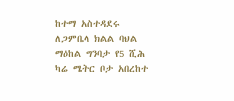ከተማ አስተዳደሩ ለጋምቤላ ክልል ባህል ማዕከል ግንባታ የ5 ሺሕ ካሬ ሜትር ቦታ አበረከተ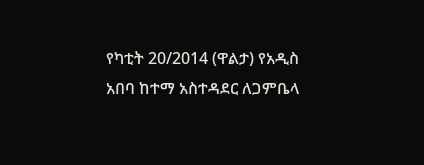የካቲት 20/2014 (ዋልታ) የአዲስ አበባ ከተማ አስተዳደር ለጋምቤላ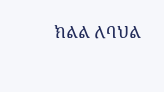ክልል ለባህል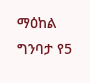ማዕከል ግንባታ የ5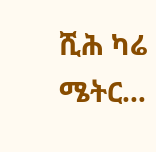ሺሕ ካሬ ሜትር…